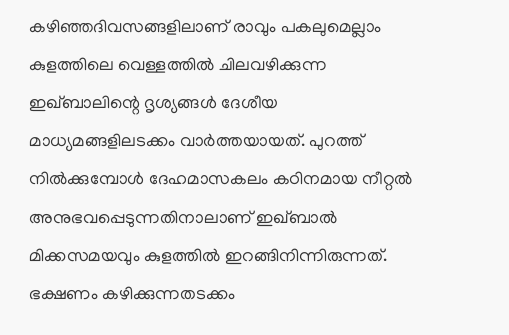കഴിഞ്ഞദിവസങ്ങളിലാണ് രാവും പകലുമെല്ലാം കുളത്തിലെ വെള്ളത്തിൽ ചിലവഴിക്കുന്ന ഇഖ്ബാലിന്റെ ദൃശ്യങ്ങൾ ദേശീയ മാധ്യമങ്ങളിലടക്കം വാർത്തയായത്. പുറത്ത് നിൽക്കുമ്പോൾ ദേഹമാസകലം കഠിനമായ നീറ്റൽ അനുഭവപ്പെടുന്നതിനാലാണ് ഇഖ്ബാൽ മിക്കസമയവും കുളത്തിൽ ഇറങ്ങിനിന്നിരുന്നത്. ഭക്ഷണം കഴിക്കുന്നതടക്കം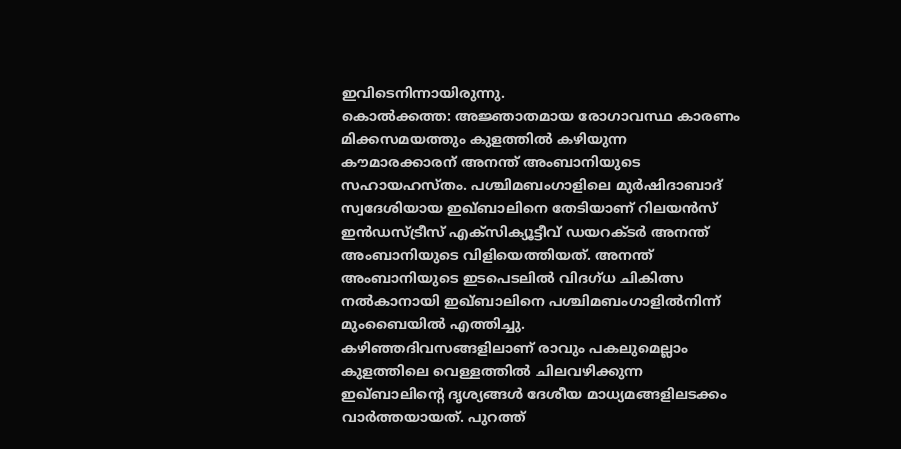ഇവിടെനിന്നായിരുന്നു.
കൊൽക്കത്ത: അജ്ഞാതമായ രോഗാവസ്ഥ കാരണം മിക്കസമയത്തും കുളത്തിൽ കഴിയുന്ന കൗമാരക്കാരന് അനന്ത് അംബാനിയുടെ സഹായഹസ്തം. പശ്ചിമബംഗാളിലെ മുർഷിദാബാദ് സ്വദേശിയായ ഇഖ്ബാലിനെ തേടിയാണ് റിലയൻസ് ഇൻഡസ്ട്രീസ് എക്സിക്യൂട്ടീവ് ഡയറക്ടർ അനന്ത് അംബാനിയുടെ വിളിയെത്തിയത്. അനന്ത് അംബാനിയുടെ ഇടപെടലിൽ വിദഗ്ധ ചികിത്സ നൽകാനായി ഇഖ്ബാലിനെ പശ്ചിമബംഗാളിൽനിന്ന് മുംബൈയിൽ എത്തിച്ചു.
കഴിഞ്ഞദിവസങ്ങളിലാണ് രാവും പകലുമെല്ലാം കുളത്തിലെ വെള്ളത്തിൽ ചിലവഴിക്കുന്ന ഇഖ്ബാലിന്റെ ദൃശ്യങ്ങൾ ദേശീയ മാധ്യമങ്ങളിലടക്കം വാർത്തയായത്. പുറത്ത്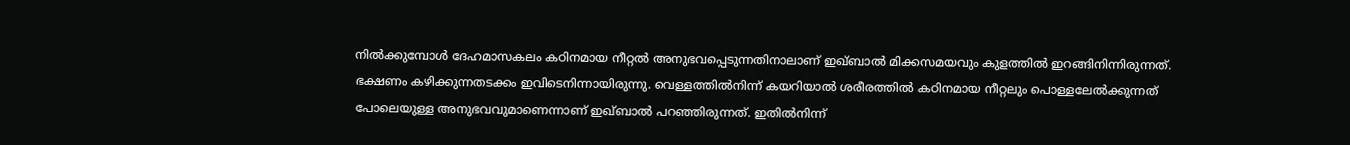നിൽക്കുമ്പോൾ ദേഹമാസകലം കഠിനമായ നീറ്റൽ അനുഭവപ്പെടുന്നതിനാലാണ് ഇഖ്ബാൽ മിക്കസമയവും കുളത്തിൽ ഇറങ്ങിനിന്നിരുന്നത്. ഭക്ഷണം കഴിക്കുന്നതടക്കം ഇവിടെനിന്നായിരുന്നു. വെള്ളത്തിൽനിന്ന് കയറിയാൽ ശരീരത്തിൽ കഠിനമായ നീറ്റലും പൊള്ളലേൽക്കുന്നത് പോലെയുള്ള അനുഭവവുമാണെന്നാണ് ഇഖ്ബാൽ പറഞ്ഞിരുന്നത്. ഇതിൽനിന്ന്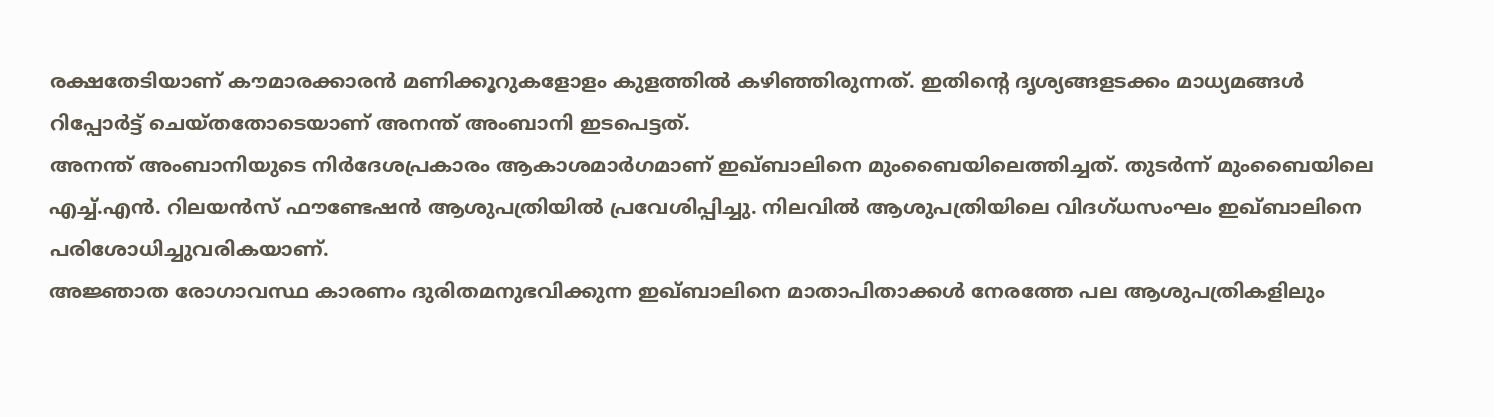രക്ഷതേടിയാണ് കൗമാരക്കാരൻ മണിക്കൂറുകളോളം കുളത്തിൽ കഴിഞ്ഞിരുന്നത്. ഇതിന്റെ ദൃശ്യങ്ങളടക്കം മാധ്യമങ്ങൾ റിപ്പോർട്ട് ചെയ്തതോടെയാണ് അനന്ത് അംബാനി ഇടപെട്ടത്.
അനന്ത് അംബാനിയുടെ നിർദേശപ്രകാരം ആകാശമാർഗമാണ് ഇഖ്ബാലിനെ മുംബൈയിലെത്തിച്ചത്. തുടർന്ന് മുംബൈയിലെ എച്ച്.എൻ. റിലയൻസ് ഫൗണ്ടേഷൻ ആശുപത്രിയിൽ പ്രവേശിപ്പിച്ചു. നിലവിൽ ആശുപത്രിയിലെ വിദഗ്ധസംഘം ഇഖ്ബാലിനെ പരിശോധിച്ചുവരികയാണ്.
അജ്ഞാത രോഗാവസ്ഥ കാരണം ദുരിതമനുഭവിക്കുന്ന ഇഖ്ബാലിനെ മാതാപിതാക്കൾ നേരത്തേ പല ആശുപത്രികളിലും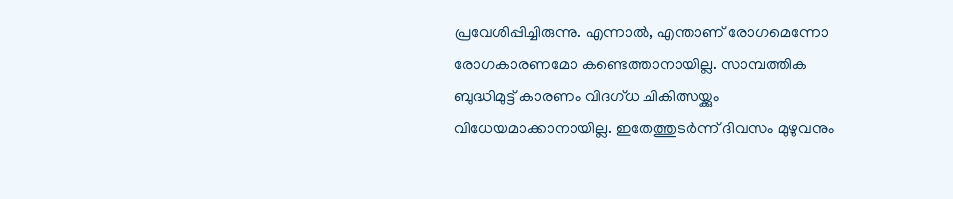പ്രവേശിപ്പിച്ചിരുന്നു. എന്നാൽ, എന്താണ് രോഗമെന്നോ രോഗകാരണമോ കണ്ടെത്താനായില്ല. സാമ്പത്തിക ബുദ്ധിമുട്ട് കാരണം വിദഗ്ധ ചികിത്സയ്ക്കും വിധേയമാക്കാനായില്ല. ഇതേത്തുടർന്ന് ദിവസം മുഴുവനും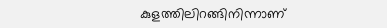കുളത്തിലിറങ്ങിനിന്നാണ്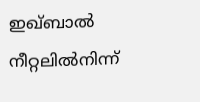ഇഖ്ബാൽ നീറ്റലിൽനിന്ന്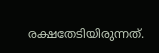രക്ഷതേടിയിരുന്നത്.